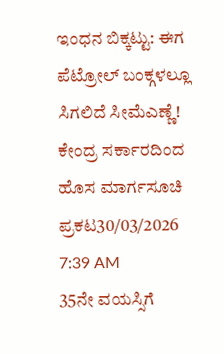ಇಂಧನ ಬಿಕ್ಕಟ್ಟು: ಈಗ ಪೆಟ್ರೋಲ್ ಬಂಕ್ಗಳಲ್ಲೂ ಸಿಗಲಿದೆ ಸೀಮೆಎಣ್ಣೆ! ಕೇಂದ್ರ ಸರ್ಕಾರದಿಂದ ಹೊಸ ಮಾರ್ಗಸೂಚಿ ಪ್ರಕಟ30/03/2026 7:39 AM
35ನೇ ವಯಸ್ಸಿಗೆ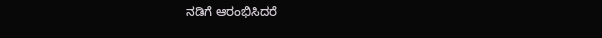ನಡಿಗೆ ಆರಂಭಿಸಿದರೆ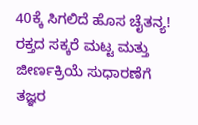40ಕ್ಕೆ ಸಿಗಲಿದೆ ಹೊಸ ಚೈತನ್ಯ! ರಕ್ತದ ಸಕ್ಕರೆ ಮಟ್ಟ ಮತ್ತು ಜೀರ್ಣಕ್ರಿಯೆ ಸುಧಾರಣೆಗೆ ತಜ್ಞರ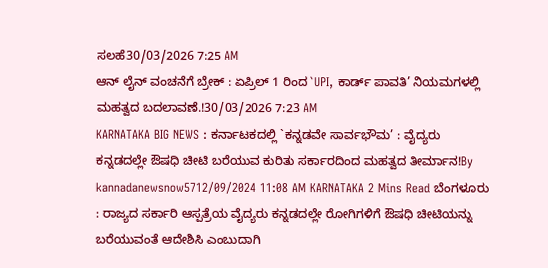ಸಲಹೆ30/03/2026 7:25 AM
ಆನ್ ಲೈನ್ ವಂಚನೆಗೆ ಬ್ರೇಕ್ : ಏಪ್ರಿಲ್ 1 ರಿಂದ `UPI, ಕಾರ್ಡ್ ಪಾವತಿ’ ನಿಯಮಗಳಲ್ಲಿ ಮಹತ್ವದ ಬದಲಾವಣೆ.!30/03/2026 7:23 AM
KARNATAKA BIG NEWS : ಕರ್ನಾಟಕದಲ್ಲಿ `ಕನ್ನಡವೇ ಸಾರ್ವಭೌಮ’ : ವೈದ್ಯರು ಕನ್ನಡದಲ್ಲೇ ಔಷಧಿ ಚೀಟಿ ಬರೆಯುವ ಕುರಿತು ಸರ್ಕಾರದಿಂದ ಮಹತ್ವದ ತೀರ್ಮಾನ!By kannadanewsnow5712/09/2024 11:08 AM KARNATAKA 2 Mins Read ಬೆಂಗಳೂರು : ರಾಜ್ಯದ ಸರ್ಕಾರಿ ಆಸ್ಪತ್ರೆಯ ವೈದ್ಯರು ಕನ್ನಡದಲ್ಲೇ ರೋಗಿಗಳಿಗೆ ಔಷಧಿ ಚೀಟಿಯನ್ನು ಬರೆಯುವಂತೆ ಆದೇಶಿಸಿ ಎಂಬುದಾಗಿ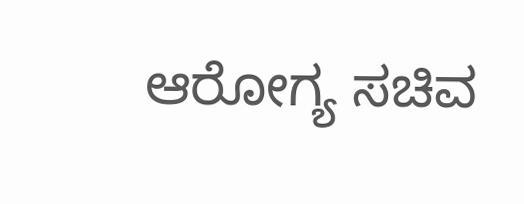ಆರೋಗ್ಯ ಸಚಿವ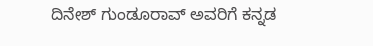ದಿನೇಶ್ ಗುಂಡೂರಾವ್ ಅವರಿಗೆ ಕನ್ನಡ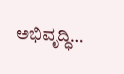ಅಭಿವೃದ್ಧಿ…